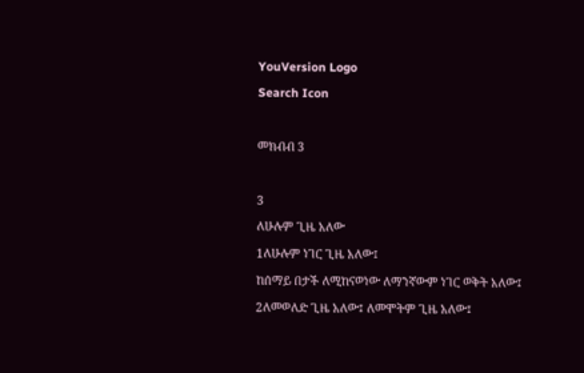YouVersion Logo
Search Icon

መክብብ 3

3
ለሁሉም ጊዜ አለው
1ለሁሉም ነገር ጊዜ አለው፤
ከሰማይ በታች ለሚከናወነው ለማንኛውም ነገር ወቅት አለው፤
2ለመወለድ ጊዜ አለው፤ ለመሞትም ጊዜ አለው፤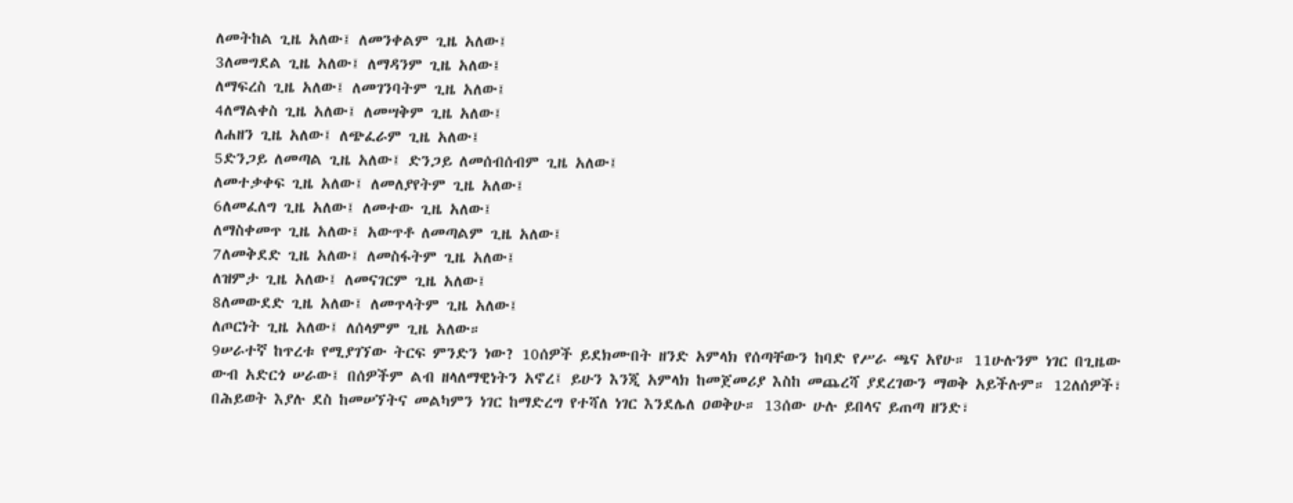ለመትከል ጊዜ አለው፤ ለመንቀልም ጊዜ አለው፤
3ለመግደል ጊዜ አለው፤ ለማዳንም ጊዜ አለው፤
ለማፍረስ ጊዜ አለው፤ ለመገንባትም ጊዜ አለው፤
4ለማልቀስ ጊዜ አለው፤ ለመሣቅም ጊዜ አለው፤
ለሐዘን ጊዜ አለው፤ ለጭፈራም ጊዜ አለው፤
5ድንጋይ ለመጣል ጊዜ አለው፤ ድንጋይ ለመሰብሰብም ጊዜ አለው፤
ለመተቃቀፍ ጊዜ አለው፤ ለመለያየትም ጊዜ አለው፤
6ለመፈለግ ጊዜ አለው፤ ለመተው ጊዜ አለው፤
ለማስቀመጥ ጊዜ አለው፤ አውጥቶ ለመጣልም ጊዜ አለው፤
7ለመቅደድ ጊዜ አለው፤ ለመስፋትም ጊዜ አለው፤
ለዝምታ ጊዜ አለው፤ ለመናገርም ጊዜ አለው፤
8ለመውደድ ጊዜ አለው፤ ለመጥላትም ጊዜ አለው፤
ለጦርነት ጊዜ አለው፤ ለሰላምም ጊዜ አለው።
9ሠራተኛ ከጥረቱ የሚያገኘው ትርፍ ምንድን ነው? 10ሰዎች ይደክሙበት ዘንድ አምላክ የሰጣቸውን ከባድ የሥራ ጫና አየሁ። 11ሁሉንም ነገር በጊዜው ውብ አድርጎ ሠራው፤ በሰዎችም ልብ ዘላለማዊነትን አኖረ፤ ይሁን እንጂ አምላክ ከመጀመሪያ እስከ መጨረሻ ያደረገውን ማወቅ አይችሉም። 12ለሰዎች፣ በሕይወት እያሉ ደስ ከመሠኘትና መልካምን ነገር ከማድረግ የተሻለ ነገር እንደሌለ ዐወቅሁ። 13ሰው ሁሉ ይበላና ይጠጣ ዘንድ፣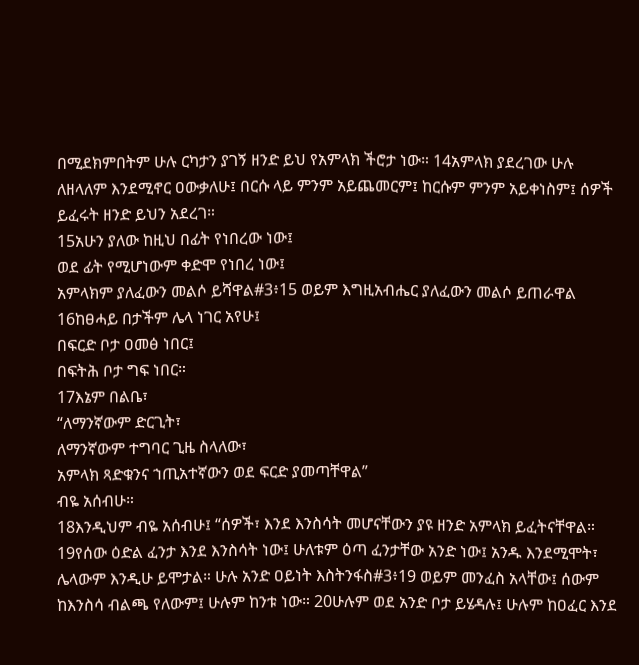በሚደክምበትም ሁሉ ርካታን ያገኝ ዘንድ ይህ የአምላክ ችሮታ ነው። 14አምላክ ያደረገው ሁሉ ለዘላለም እንደሚኖር ዐውቃለሁ፤ በርሱ ላይ ምንም አይጨመርም፤ ከርሱም ምንም አይቀነስም፤ ሰዎች ይፈሩት ዘንድ ይህን አደረገ።
15አሁን ያለው ከዚህ በፊት የነበረው ነው፤
ወደ ፊት የሚሆነውም ቀድሞ የነበረ ነው፤
አምላክም ያለፈውን መልሶ ይሻዋል#3፥15 ወይም እግዚአብሔር ያለፈውን መልሶ ይጠራዋል
16ከፀሓይ በታችም ሌላ ነገር አየሁ፤
በፍርድ ቦታ ዐመፅ ነበር፤
በፍትሕ ቦታ ግፍ ነበር።
17እኔም በልቤ፣
“ለማንኛውም ድርጊት፣
ለማንኛውም ተግባር ጊዜ ስላለው፣
አምላክ ጻድቁንና ኀጢአተኛውን ወደ ፍርድ ያመጣቸዋል”
ብዬ አሰብሁ።
18እንዲህም ብዬ አሰብሁ፤ “ሰዎች፣ እንደ እንስሳት መሆናቸውን ያዩ ዘንድ አምላክ ይፈትናቸዋል። 19የሰው ዕድል ፈንታ እንደ እንስሳት ነው፤ ሁለቱም ዕጣ ፈንታቸው አንድ ነው፤ አንዱ እንደሚሞት፣ ሌላውም እንዲሁ ይሞታል። ሁሉ አንድ ዐይነት እስትንፋስ#3፥19 ወይም መንፈስ አላቸው፤ ሰውም ከእንስሳ ብልጫ የለውም፤ ሁሉም ከንቱ ነው። 20ሁሉም ወደ አንድ ቦታ ይሄዳሉ፤ ሁሉም ከዐፈር እንደ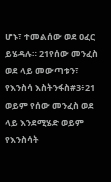ሆኑ፣ ተመልሰው ወደ ዐፈር ይሄዳሉ። 21የሰው መንፈስ ወደ ላይ መውጣቱን፣ የእንስሳ እስትንፋስ#3፥21 ወይም የሰው መንፈስ ወደ ላይ እንደሚሄድ ወይም የእንስሳት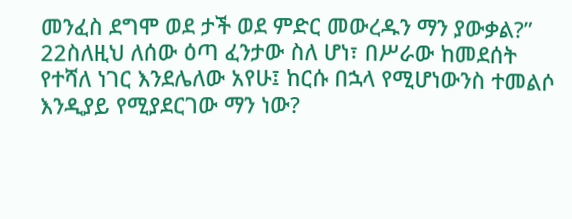መንፈስ ደግሞ ወደ ታች ወደ ምድር መውረዱን ማን ያውቃል?”
22ስለዚህ ለሰው ዕጣ ፈንታው ስለ ሆነ፣ በሥራው ከመደሰት የተሻለ ነገር እንደሌለው አየሁ፤ ከርሱ በኋላ የሚሆነውንስ ተመልሶ እንዲያይ የሚያደርገው ማን ነው?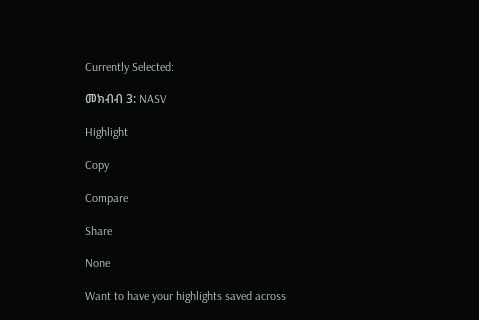Currently Selected:

መክብብ 3: NASV

Highlight

Copy

Compare

Share

None

Want to have your highlights saved across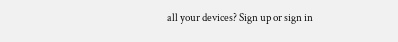all your devices? Sign up or sign in